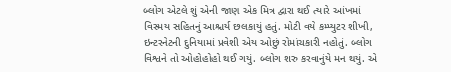બ્લોગ એટલે શું એની જાણ એક મિત્ર દ્વારા થઈ ત્યારે આંખમાં વિસ્મય સહિતનું આશ્ચર્ય છલકાયું હતું. મોટી વયે કમ્પ્યુટર શીખી, ઇન્ટરનેટની દુનિયામાં પ્રવેશી એય ઓછું રોમાંચકારી નહોતું. બ્લોગ વિશ્વને તો ઓહોહોહો થઈ ગયું. બ્લોગ શરુ કરવાનુંયે મન થયું. એ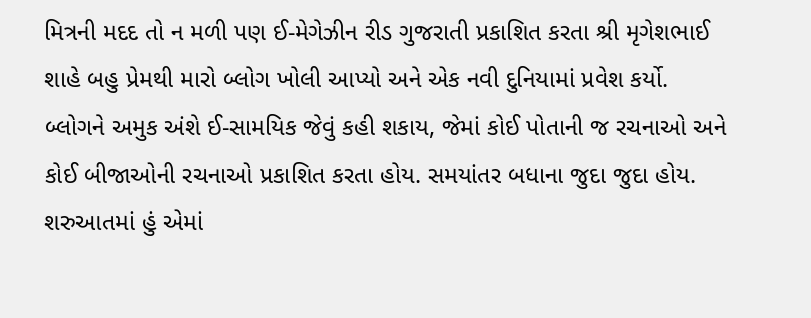મિત્રની મદદ તો ન મળી પણ ઈ-મેગેઝીન રીડ ગુજરાતી પ્રકાશિત કરતા શ્રી મૃગેશભાઈ શાહે બહુ પ્રેમથી મારો બ્લોગ ખોલી આપ્યો અને એક નવી દુનિયામાં પ્રવેશ કર્યો.
બ્લોગને અમુક અંશે ઈ-સામયિક જેવું કહી શકાય, જેમાં કોઈ પોતાની જ રચનાઓ અને કોઈ બીજાઓની રચનાઓ પ્રકાશિત કરતા હોય. સમયાંતર બધાના જુદા જુદા હોય. શરુઆતમાં હું એમાં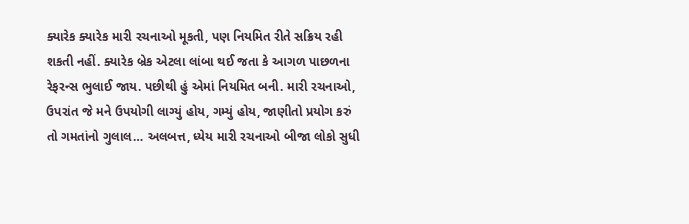ક્યારેક ક્યારેક મારી રચનાઓ મૂકતી, પણ નિયમિત રીતે સક્રિય રહી શકતી નહીં. ક્યારેક બ્રેક એટલા લાંબા થઈ જતા કે આગળ પાછળના રેફરન્સ ભુલાઈ જાય. પછીથી હું એમાં નિયમિત બની. મારી રચનાઓ, ઉપરાંત જે મને ઉપયોગી લાગ્યું હોય, ગમ્યું હોય, જાણીતો પ્રયોગ કરું તો ગમતાંનો ગુલાલ… અલબત્ત, ધ્યેય મારી રચનાઓ બીજા લોકો સુધી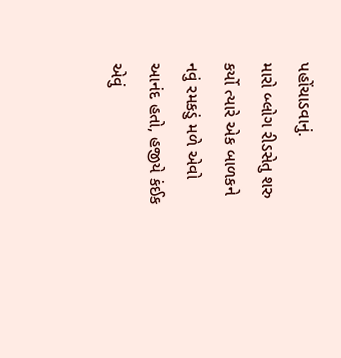પહોંચાડવાનું.
મારો બ્લોગ રીડસેતુ શરુ કર્યો ત્યારે એક બાળકને નવું રમકડું મળે એવો આનંદ હતો, હજીયે કંઈક એવું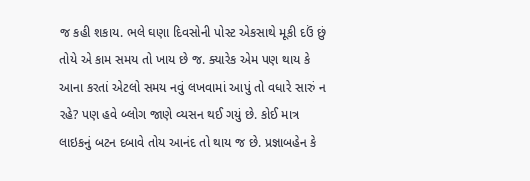જ કહી શકાય. ભલે ઘણા દિવસોની પોસ્ટ એકસાથે મૂકી દઉં છું તોયે એ કામ સમય તો ખાય છે જ. ક્યારેક એમ પણ થાય કે આના કરતાં એટલો સમય નવું લખવામાં આપું તો વધારે સારું ન રહે? પણ હવે બ્લોગ જાણે વ્યસન થઈ ગયું છે. કોઈ માત્ર લાઇકનું બટન દબાવે તોય આનંદ તો થાય જ છે. પ્રજ્ઞાબહેન કે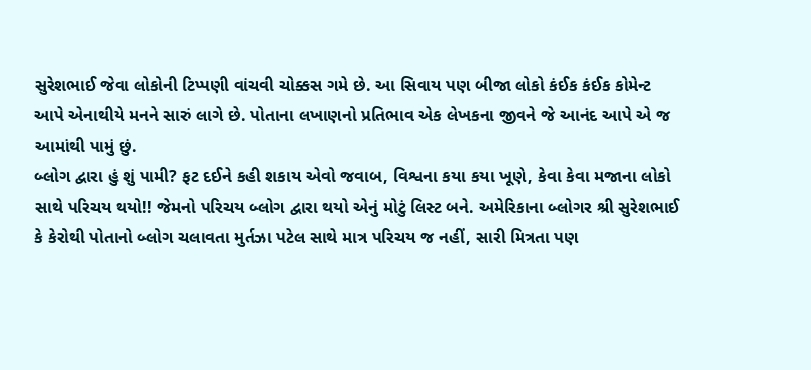સુરેશભાઈ જેવા લોકોની ટિપ્પણી વાંચવી ચોક્કસ ગમે છે. આ સિવાય પણ બીજા લોકો કંઈક કંઈક કોમેન્ટ આપે એનાથીયે મનને સારું લાગે છે. પોતાના લખાણનો પ્રતિભાવ એક લેખકના જીવને જે આનંદ આપે એ જ આમાંથી પામું છું.
બ્લોગ દ્વારા હું શું પામી? ફટ દઈને કહી શકાય એવો જવાબ, વિશ્વના કયા કયા ખૂણે, કેવા કેવા મજાના લોકો સાથે પરિચય થયો!! જેમનો પરિચય બ્લોગ દ્વારા થયો એનું મોટું લિસ્ટ બને. અમેરિકાના બ્લોગર શ્રી સુરેશભાઈ કે કેરોથી પોતાનો બ્લોગ ચલાવતા મુર્તઝા પટેલ સાથે માત્ર પરિચય જ નહીં, સારી મિત્રતા પણ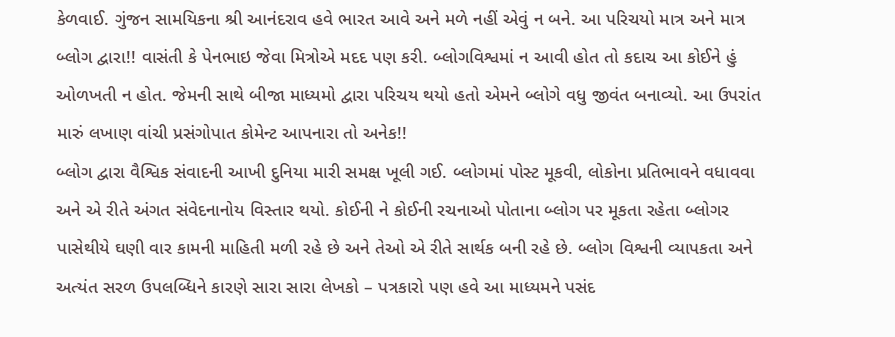કેળવાઈ. ગુંજન સામયિકના શ્રી આનંદરાવ હવે ભારત આવે અને મળે નહીં એવું ન બને. આ પરિચયો માત્ર અને માત્ર બ્લોગ દ્વારા!! વાસંતી કે પેનભાઇ જેવા મિત્રોએ મદદ પણ કરી. બ્લોગવિશ્વમાં ન આવી હોત તો કદાચ આ કોઈને હું ઓળખતી ન હોત. જેમની સાથે બીજા માધ્યમો દ્વારા પરિચય થયો હતો એમને બ્લોગે વધુ જીવંત બનાવ્યો. આ ઉપરાંત મારું લખાણ વાંચી પ્રસંગોપાત કોમેન્ટ આપનારા તો અનેક!!
બ્લોગ દ્વારા વૈશ્વિક સંવાદની આખી દુનિયા મારી સમક્ષ ખૂલી ગઈ. બ્લોગમાં પોસ્ટ મૂકવી, લોકોના પ્રતિભાવને વધાવવા અને એ રીતે અંગત સંવેદનાનોય વિસ્તાર થયો. કોઈની ને કોઈની રચનાઓ પોતાના બ્લોગ પર મૂકતા રહેતા બ્લોગર પાસેથીયે ઘણી વાર કામની માહિતી મળી રહે છે અને તેઓ એ રીતે સાર્થક બની રહે છે. બ્લોગ વિશ્વની વ્યાપકતા અને અત્યંત સરળ ઉપલબ્ધિને કારણે સારા સારા લેખકો – પત્રકારો પણ હવે આ માધ્યમને પસંદ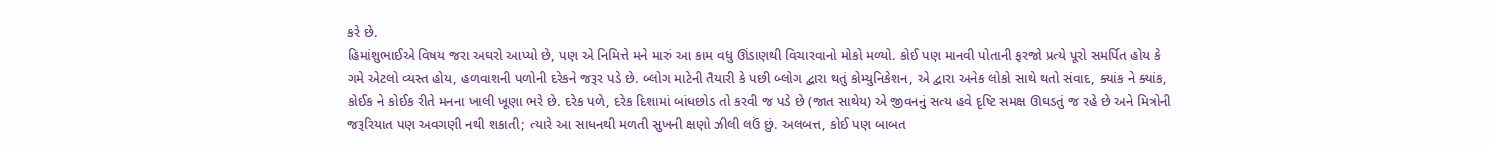કરે છે.
હિમાંશુભાઈએ વિષય જરા અઘરો આપ્યો છે, પણ એ નિમિત્તે મને મારું આ કામ વધુ ઊંડાણથી વિચારવાનો મોકો મળ્યો. કોઈ પણ માનવી પોતાની ફરજો પ્રત્યે પૂરો સમર્પિત હોય કે ગમે એટલો વ્યસ્ત હોય, હળવાશની પળોની દરેકને જરૂર પડે છે. બ્લોગ માટેની તૈયારી કે પછી બ્લોગ દ્વારા થતું કોમ્યુનિકેશન, એ દ્વારા અનેક લોકો સાથે થતો સંવાદ, ક્યાંક ને ક્યાંક, કોઈક ને કોઈક રીતે મનના ખાલી ખૂણા ભરે છે. દરેક પળે, દરેક દિશામાં બાંધછોડ તો કરવી જ પડે છે (જાત સાથેય) એ જીવનનું સત્ય હવે દૃષ્ટિ સમક્ષ ઊઘડતું જ રહે છે અને મિત્રોની જરૂરિયાત પણ અવગણી નથી શકાતી; ત્યારે આ સાધનથી મળતી સુખની ક્ષણો ઝીલી લઉં છું. અલબત્ત, કોઈ પણ બાબત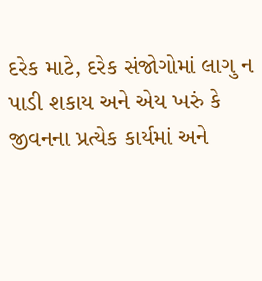દરેક માટે, દરેક સંજોગોમાં લાગુ ન પાડી શકાય અને એય ખરું કે જીવનના પ્રત્યેક કાર્યમાં અને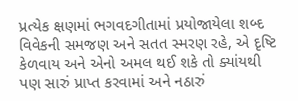પ્રત્યેક ક્ષણમાં ભગવદગીતામાં પ્રયોજાયેલા શબ્દ વિવેકની સમજણ અને સતત સ્મરણ રહે, એ દૃષ્ટિ કેળવાય અને એનો અમલ થઈ શકે તો ક્યાંયથી પણ સારું પ્રાપ્ત કરવામાં અને નઠારું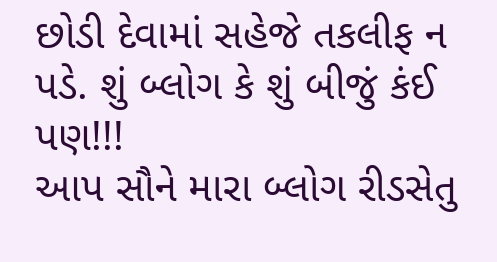છોડી દેવામાં સહેજે તકલીફ ન પડે. શું બ્લોગ કે શું બીજું કંઈ પણ!!!
આપ સૌને મારા બ્લોગ રીડસેતુ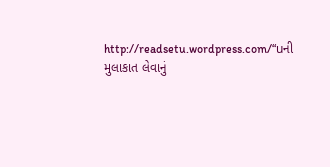http://readsetu.wordpress.com/“uની મુલાકાત લેવાનું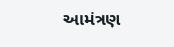આમંત્રણ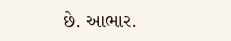છે. આભાર.